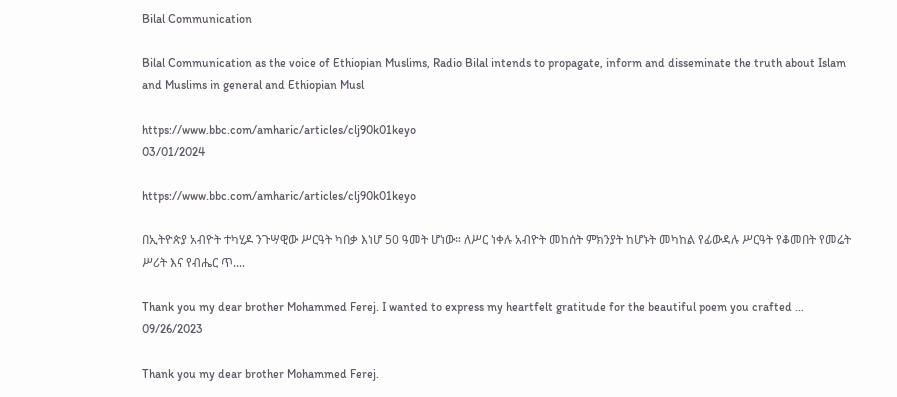Bilal Communication

Bilal Communication as the voice of Ethiopian Muslims, Radio Bilal intends to propagate, inform and disseminate the truth about Islam and Muslims in general and Ethiopian Musl

https://www.bbc.com/amharic/articles/clj90k01keyo
03/01/2024

https://www.bbc.com/amharic/articles/clj90k01keyo

በኢትዮጵያ አብዮት ተካሂዶ ንጉሣዊው ሥርዓት ካበቃ እነሆ 50 ዓመት ሆነው። ለሥር ነቀሉ አብዮት መከሰት ምክንያት ከሆኑት መካከል የፊውዳሉ ሥርዓት የቆመበት የመሬት ሥሪት እና የብሔር ጥ....

Thank you my dear brother Mohammed Ferej. I wanted to express my heartfelt gratitude for the beautiful poem you crafted ...
09/26/2023

Thank you my dear brother Mohammed Ferej.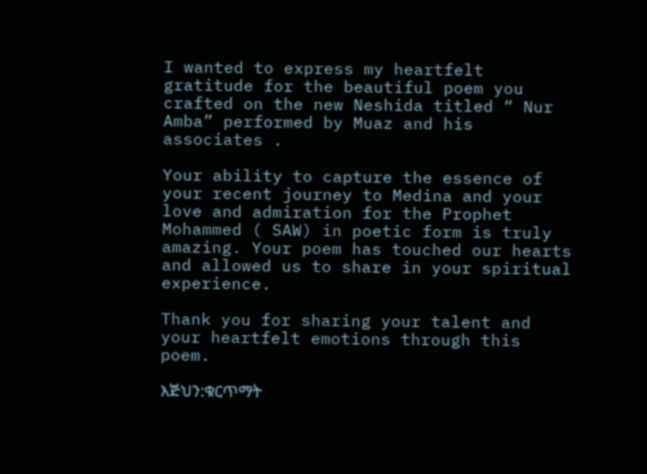I wanted to express my heartfelt gratitude for the beautiful poem you crafted on the new Neshida titled “ Nur Amba” performed by Muaz and his associates .

Your ability to capture the essence of your recent journey to Medina and your love and admiration for the Prophet Mohammed ( SAW) in poetic form is truly amazing. Your poem has touched our hearts and allowed us to share in your spiritual experience.

Thank you for sharing your talent and your heartfelt emotions through this poem.

እጅህን:ቁርጥማት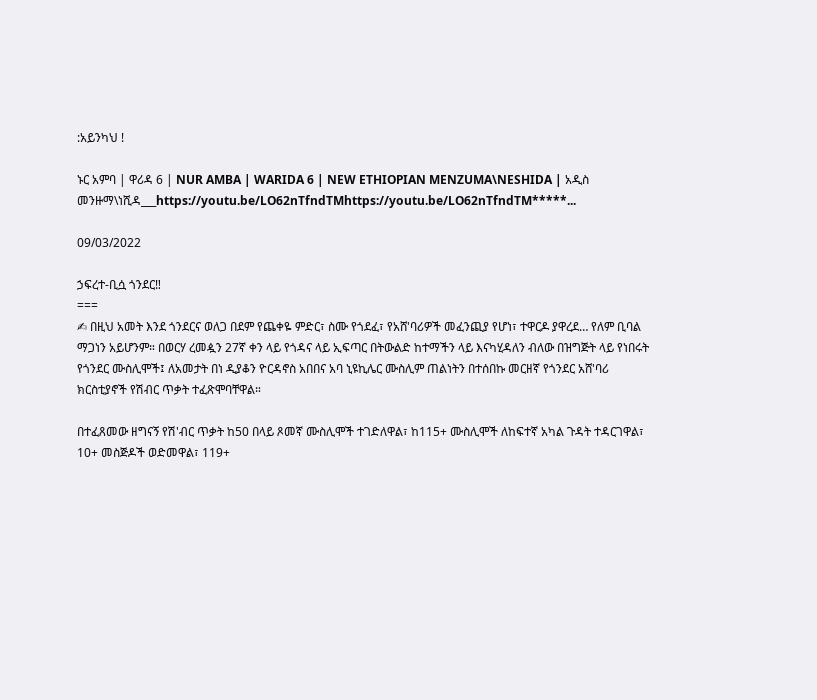:አይንካህ !

ኑር አምባ | ዋሪዳ 6 | NUR AMBA | WARIDA 6 | NEW ETHIOPIAN MENZUMA\NESHIDA | አዲስ መንዙማ\ነሺዳ___https://youtu.be/LO62nTfndTMhttps://youtu.be/LO62nTfndTM*****...

09/03/2022

ኃፍረተ-ቢሷ ጎንደር‼
===
✍ በዚህ አመት እንደ ጎንደርና ወለጋ በደም የጨቀዬ ምድር፣ ስሙ የጎደፈ፣ የአሸ'ባሪዎች መፈንጪያ የሆነ፣ ተዋርዶ ያዋረደ… የለም ቢባል ማጋነን አይሆንም። በወርሃ ረመዿን 27ኛ ቀን ላይ የጎዳና ላይ ኢፍጣር በትውልድ ከተማችን ላይ እናካሂዳለን ብለው በዝግጅት ላይ የነበሩት የጎንደር ሙስሊሞች፤ ለአመታት በነ ዲያቆን ዮርዳኖስ አበበና አባ ኒዩኪሌር ሙስሊም ጠልነትን በተሰበኩ መርዘኛ የጎንደር አሸ'ባሪ ክርስቲያኖች የሽብር ጥቃት ተፈጽሞባቸዋል።

በተፈጸመው ዘግናኝ የሽ'ብር ጥቃት ከ50 በላይ ጾመኛ ሙስሊሞች ተገድለዋል፣ ከ115+ ሙስሊሞች ለከፍተኛ አካል ጉዳት ተዳርገዋል፣ 10+ መስጅዶች ወድመዋል፣ 119+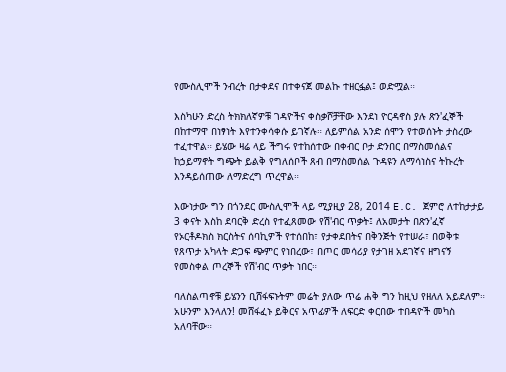የሙስሊሞች ንብረት በታቀደና በተቀናጀ መልኩ ተዘርፏል፤ ወድሟል።

እስካሁን ድረስ ትክክለኛዎቹ ገዳዮችና ቀስቃሾቻቸው እንደነ ዮርዳኖስ ያሉ ጽን'ፈኞች በከተማዋ በነፃነት እየተንቀሳቀሱ ይገኛሉ። ለይምሰል አንድ ሰሞን የተወሰኑት ታስረው ተፈተዋል። ይሄው ዛሬ ላይ ችግሩ የተከሰተው በቀብር ቦታ ድንበር በማስመሰልና ከኃይማኖት ግጭት ይልቅ የግለሰቦች ጸብ በማስመሰል ጉዳዩን ለማሳነስና ትኩረት እንዳይሰጠው ለማድረግ ጥረዋል።

እውነታው ግን በጎንደር ሙስሊሞች ላይ ሚያዚያ 28, 2014 E.C. ጀምሮ ለተከታታይ 3 ቀናት እስከ ደባርቅ ድረስ የተፈጸመው የሽ'ብር ጥቃት፤ ለአመታት በጽን'ፈኛ የኦርቶዶክስ ክርስትና ሰባኪዎች የተሰበከ፣ የታቀደበትና በቅንጅት የተሠራ፣ በወቅቱ የጸጥታ አካላት ድጋፍ ጭምር የነበረው፣ በጦር መሳሪያ የታገዘ አደገኛና ዘግናኝ የመስቀል ጦረኞች የሽ'ብር ጥቃት ነበር።

ባለስልጣኖቹ ይሄንን ቢሸፋፍኑትም መሬት ያለው ጥሬ ሐቅ ግን ከዚህ የዘለለ አይደለም። አሁንም እንላለን! መሸፋፈኑ ይቅርና አጥፊዎች ለፍርድ ቀርበው ተበዳዮች መካስ አለባቸው።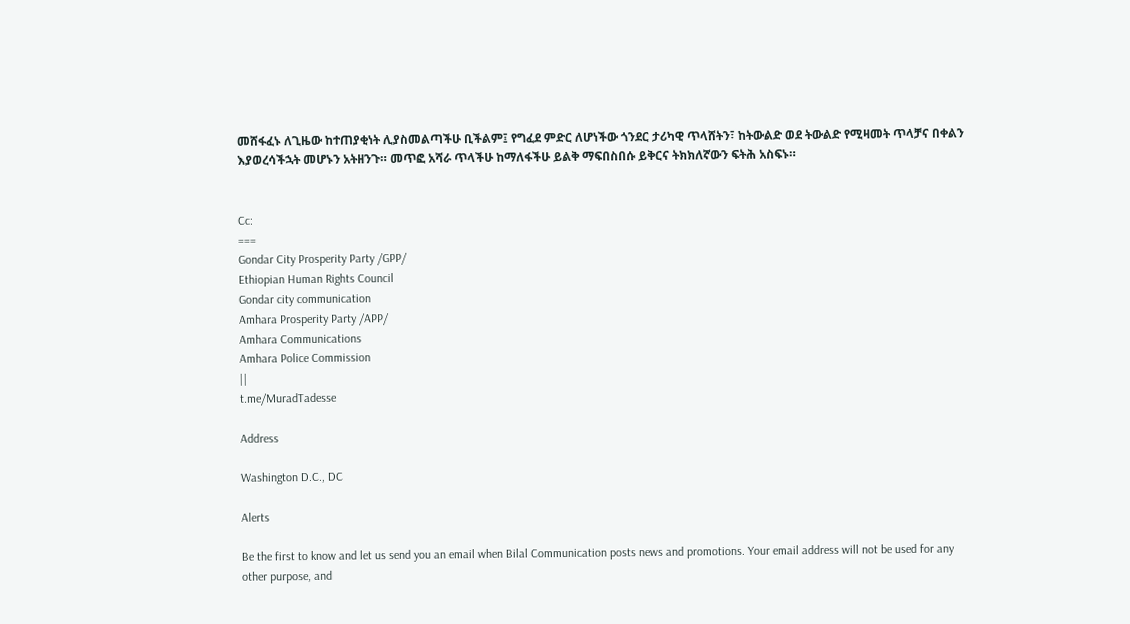መሸፋፈኑ ለጊዜው ከተጠያቂነት ሊያስመልጣችሁ ቢችልም፤ የግፈደ ምድር ለሆነችው ጎንደር ታሪካዊ ጥላሸትን፣ ከትውልድ ወደ ትውልድ የሚዛመት ጥላቻና በቀልን እያወረሳችኋት መሆኑን አትዘንጉ። መጥፎ አሻራ ጥላችሁ ከማለፋችሁ ይልቅ ማፍበስበሱ ይቅርና ትክክለኛውን ፍትሕ አስፍኑ።


Cc:
===
Gondar City Prosperity Party /GPP/
Ethiopian Human Rights Council
Gondar city communication
Amhara Prosperity Party /APP/
Amhara Communications
Amhara Police Commission
||
t.me/MuradTadesse

Address

Washington D.C., DC

Alerts

Be the first to know and let us send you an email when Bilal Communication posts news and promotions. Your email address will not be used for any other purpose, and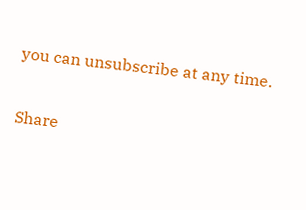you can unsubscribe at any time.

Share